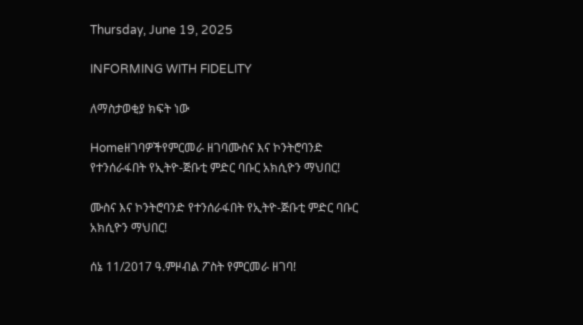Thursday, June 19, 2025

INFORMING WITH FIDELITY

ለማስታወቂያ ክፍት ነው

Homeዘገባዎችየምርመራ ዘገባሙስና እና ኮንትሮባንድ የተንሰራፋበት የኢትዮ-ጅቡቲ ምድር ባቡር አክሲዮን ማህበር!

ሙስና እና ኮንትሮባንድ የተንሰራፋበት የኢትዮ-ጅቡቲ ምድር ባቡር አክሲዮን ማህበር!

ሰኔ 11/2017 ዓ.ምዞብል ፖስት የምርመራ ዘገባ!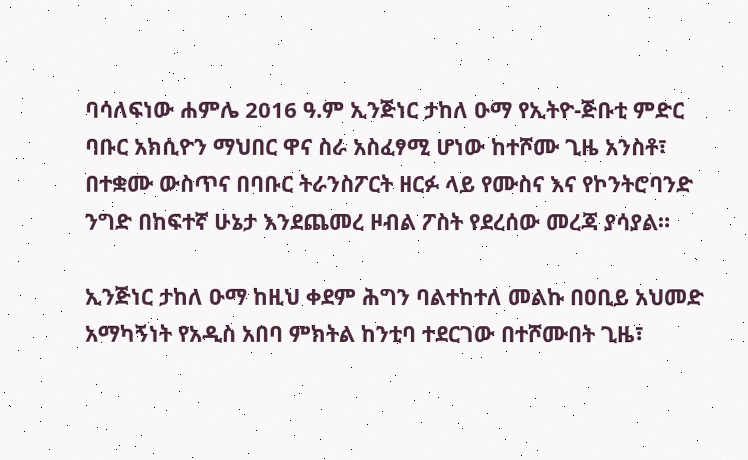ባሳለፍነው ሐምሌ 2016 ዓ.ም ኢንጅነር ታከለ ዑማ የኢትዮ-ጅቡቲ ምድር ባቡር አክሲዮን ማህበር ዋና ስራ አስፈፃሚ ሆነው ከተሾሙ ጊዜ አንስቶ፣ በተቋሙ ውስጥና በባቡር ትራንስፖርት ዘርፉ ላይ የሙስና እና የኮንትሮባንድ ንግድ በከፍተኛ ሁኔታ እንደጨመረ ዞብል ፖስት የደረሰው መረጃ ያሳያል።

ኢንጅነር ታከለ ዑማ ከዚህ ቀደም ሕግን ባልተከተለ መልኩ በዐቢይ አህመድ አማካኝነት የአዲስ አበባ ምክትል ከንቲባ ተደርገው በተሾሙበት ጊዜ፣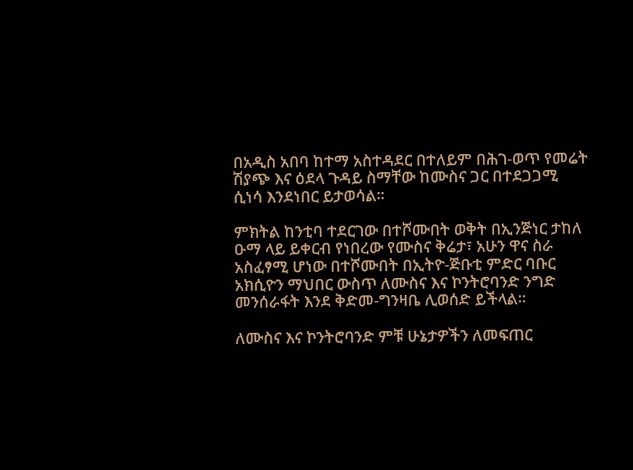በአዲስ አበባ ከተማ አስተዳደር በተለይም በሕገ-ወጥ የመሬት ሽያጭ እና ዕደላ ጉዳይ ስማቸው ከሙስና ጋር በተደጋጋሚ ሲነሳ እንደነበር ይታወሳል።

ምክትል ከንቲባ ተደርገው በተሾሙበት ወቅት በኢንጅነር ታከለ ዑማ ላይ ይቀርብ የነበረው የሙስና ቅሬታ፣ አሁን ዋና ስራ አስፈፃሚ ሆነው በተሾሙበት በኢትዮ-ጅቡቲ ምድር ባቡር አክሲዮን ማህበር ውስጥ ለሙስና እና ኮንትሮባንድ ንግድ መንሰራፋት እንደ ቅድመ-ግንዛቤ ሊወሰድ ይችላል።

ለሙስና እና ኮንትሮባንድ ምቹ ሁኔታዎችን ለመፍጠር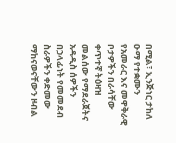በሚል፣ ኢንጅነር ታከለ ዑማ የተቋሙን የአመራር እና መዋቅራዊ ቦታዎችን በራሳቸው ቀጥተኛ ትዕዛዝ መልሰው የማደራጀትና አዳዲስ ሰዎችን በኃላፊነት የመመደብ ስራዎችን ቀድመው ማከናወናቸውን ዞብል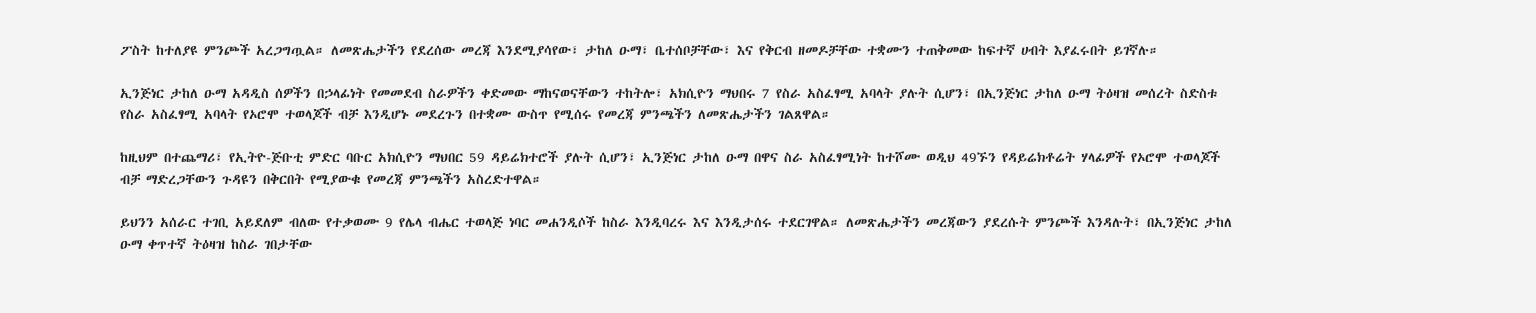ፖስት ከተለያዩ ምንጮች አረጋግጧል። ለመጽሔታችን የደረሰው መረጃ እንደሚያሳየው፣ ታከለ ዑማ፣ ቤተሰቦቻቸው፣ እና የቅርብ ዘመዶቻቸው ተቋሙን ተጠቅመው ከፍተኛ ሀብት እያፈሩበት ይገኛሉ።

ኢንጅነር ታከለ ዑማ አዳዲስ ሰዎችን በኃላፊነት የመመደብ ስራዎችን ቀድመው ማከናወናቸውን ተከትሎ፣ አክሲዮን ማህበሩ 7 የስራ አስፈፃሚ አባላት ያሉት ሲሆን፣ በኢንጅነር ታከለ ዑማ ትዕዛዝ መሰረት ስድስቱ የስራ አስፈፃሚ አባላት የኦሮሞ ተወላጆች ብቻ እንዲሆኑ መደረጉን በተቋሙ ውስጥ የሚሰሩ የመረጃ ምንጫችን ለመጽሔታችን ገልጸዋል።

ከዚህም በተጨማሪ፣ የኢትዮ-ጅቡቲ ምድር ባቡር አክሲዮን ማህበር 59 ዳይሬክተሮች ያሉት ሲሆን፣ ኢንጅነር ታከለ ዑማ በዋና ስራ አስፈፃሚነት ከተሾሙ ወዲህ 49ኙን የዳይሬክቶሬት ሃላፊዎች የኦሮሞ ተወላጆች ብቻ ማድረጋቸውን ጉዳዩን በቅርበት የሚያውቁ የመረጃ ምንጫችን አስረድተዋል።

ይህንን አሰራር ተገቢ አይደለም ብለው የተቃወሙ 9 የሌላ ብሔር ተወላጅ ነባር መሐንዲሶች ከስራ እንዲባረሩ እና እንዲታሰሩ ተደርገዋል። ለመጽሔታችን መረጃውን ያደረሱት ምንጮች እንዳሉት፣ በኢንጅነር ታከለ ዑማ ቀጥተኛ ትዕዛዝ ከስራ ገበታቸው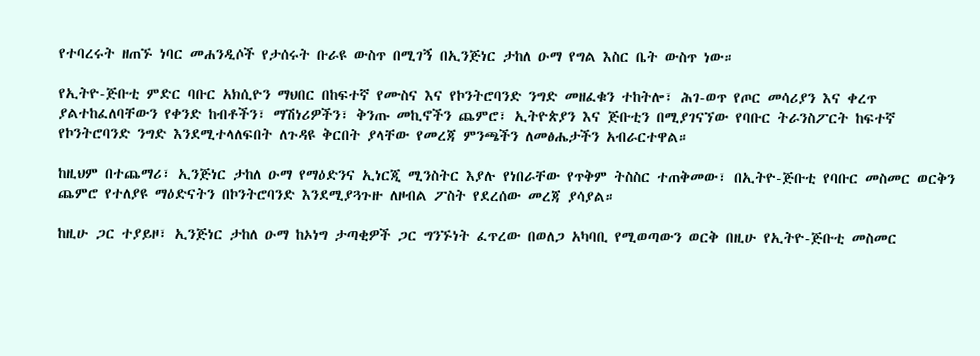የተባረሩት ዘጠኙ ነባር መሐንዲሶች የታሰሩት ቡራዩ ውስጥ በሚገኝ በኢንጅነር ታከለ ዑማ የግል እስር ቤት ውስጥ ነው።

የኢትዮ-ጅቡቲ ምድር ባቡር አክሲዮን ማህበር በከፍተኛ የሙስና እና የኮንትሮባንድ ንግድ መዘፈቁን ተከትሎ፣ ሕገ-ወጥ የጦር መሳሪያን እና ቀረጥ ያልተከፈለባቸውን የቀንድ ከብቶችን፣ ማሽነሪዎችን፣ ቅንጡ መኪኖችን ጨምሮ፣ ኢትዮጵያን እና ጅቡቲን በሚያገናኘው የባቡር ትራንስፖርት ከፍተኛ የኮንትሮባንድ ንግድ እንደሚተላለፍበት ለጉዳዩ ቅርበት ያላቸው የመረጃ ምንጫችን ለመፅሔታችን አብራርተዋል።

ከዚህም በተጨማሪ፣ ኢንጅነር ታከለ ዑማ የማዕድንና ኢነርጂ ሚንስትር እያሉ የነበራቸው የጥቅም ትስስር ተጠቅመው፣ በኢትዮ-ጅቡቲ የባቡር መስመር ወርቅን ጨምሮ የተለያዩ ማዕድናትን በኮንትሮባንድ እንደሚያጓጉዙ ለዞብል ፖስት የደረሰው መረጃ ያሳያል።

ከዚሁ ጋር ተያይዞ፣ ኢንጅነር ታከለ ዑማ ከኦነግ ታጣቂዎች ጋር ግንኙነት ፈጥረው በወለጋ አካባቢ የሚወጣውን ወርቅ በዚሁ የኢትዮ-ጅቡቲ መስመር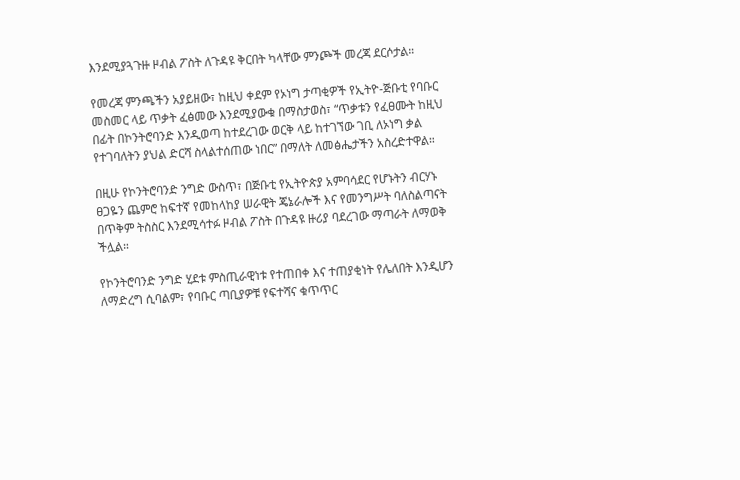እንደሚያጓጉዙ ዞብል ፖስት ለጉዳዩ ቅርበት ካላቸው ምንጮች መረጃ ደርሶታል።

የመረጃ ምንጫችን አያይዘው፣ ከዚህ ቀደም የኦነግ ታጣቂዎች የኢትዮ-ጅቡቲ የባቡር መስመር ላይ ጥቃት ፈፅመው እንደሚያውቁ በማስታወስ፣ “ጥቃቱን የፈፀሙት ከዚህ በፊት በኮንትሮባንድ እንዲወጣ ከተደረገው ወርቅ ላይ ከተገኘው ገቢ ለኦነግ ቃል የተገባለትን ያህል ድርሻ ስላልተሰጠው ነበር” በማለት ለመፅሔታችን አስረድተዋል።

በዚሁ የኮንትሮባንድ ንግድ ውስጥ፣ በጅቡቲ የኢትዮጵያ አምባሳደር የሆኑትን ብርሃኑ ፀጋዬን ጨምሮ ከፍተኛ የመከላከያ ሠራዊት ጄኔራሎች እና የመንግሥት ባለስልጣናት በጥቅም ትስስር እንደሚሳተፉ ዞብል ፖስት በጉዳዩ ዙሪያ ባደረገው ማጣራት ለማወቅ ችሏል።

የኮንትሮባንድ ንግድ ሂደቱ ምስጢራዊነቱ የተጠበቀ እና ተጠያቂነት የሌለበት እንዲሆን ለማድረግ ሲባልም፣ የባቡር ጣቢያዎቹ የፍተሻና ቁጥጥር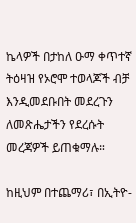ኬላዎች በታከለ ዑማ ቀጥተኛ ትዕዛዝ የኦሮሞ ተወላጆች ብቻ እንዲመደቡበት መደረጉን ለመጽሔታችን የደረሱት መረጃዎች ይጠቁማሉ።

ከዚህም በተጨማሪ፣ በኢትዮ-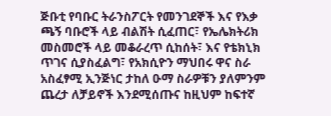ጅቡቲ የባቡር ትራንስፖርት የመንገደኞች እና የእቃ ጫኝ ባቡሮች ላይ ብልሽት ሲፈጠር፣ የኤሌክትሪክ መስመሮች ላይ መቆራረጥ ሲከሰት፣ እና የቴክኒክ ጥገና ሲያስፈልግ፣ የአክሲዮን ማህበሩ ዋና ስራ አስፈፃሚ ኢንጅነር ታከለ ዑማ ስራዎቹን ያለምንም ጨረታ ለቻይኖች እንደሚሰጡና ከዚህም ከፍተኛ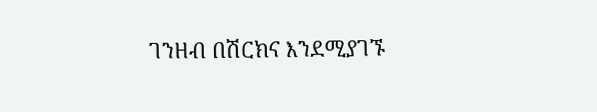ገንዘብ በሽርክና እንደሚያገኙ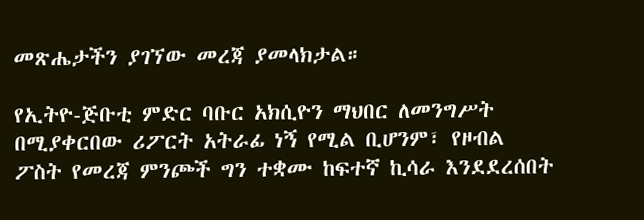መጽሔታችን ያገኘው መረጃ ያመላክታል።

የኢትዮ-ጅቡቲ ምድር ባቡር አክሲዮን ማህበር ለመንግሥት በሚያቀርበው ሪፖርት አትራፊ ነኝ የሚል ቢሆንም፣ የዞብል ፖስት የመረጃ ምንጮች ግን ተቋሙ ከፍተኛ ኪሳራ እንደደረሰበት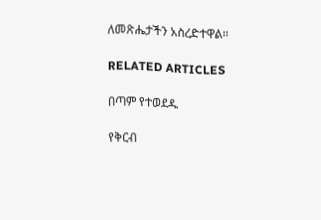ለመጽሔታችን አስረድተዋል።

RELATED ARTICLES

በጣም የተወደዱ

የቅርብ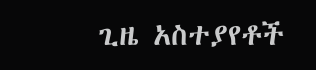ጊዜ አስተያየቶች